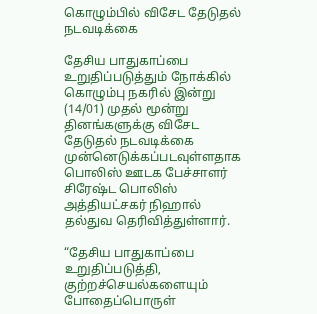கொழும்பில் விசேட தேடுதல் நடவடிக்கை

தேசிய பாதுகாப்பை உறுதிப்படுத்தும் நோக்கில் கொழும்பு நகரில் இன்று (14/01) முதல் மூன்று தினங்களுக்கு விசேட தேடுதல் நடவடிக்கை முன்னெடுக்கப்படவுள்ளதாக பொலிஸ் ஊடக பேச்சாளர் சிரேஷ்ட பொலிஸ் அத்தியட்சகர் நிஹால் தல்துவ தெரிவித்துள்ளார்.

“தேசிய பாதுகாப்பை உறுதிப்படுத்தி, குற்றச்செயல்களையும் போதைப்பொருள்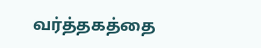வர்த்தகத்தை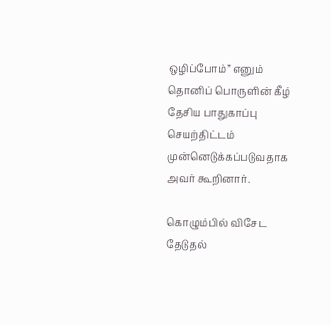ஒழிப்போம்” எனும் தொனிப் பொருளின் கீழ் தேசிய பாதுகாப்பு செயற்திட்டம் முன்னெடுக்கப்படுவதாக அவர் கூறினார்.

கொழும்பில் விசேட தேடுதல்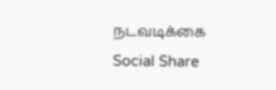நடவடிக்கை
Social Share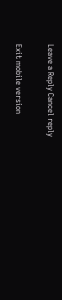Leave a Reply Cancel reply

Exit mobile version